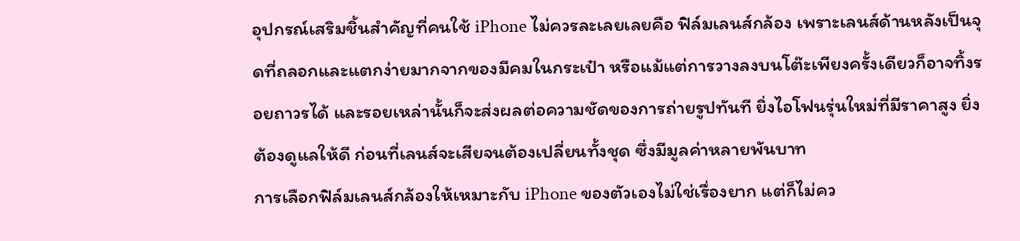อุปกรณ์เสริมชิ้นสำคัญที่คนใช้ iPhone ไม่ควรละเลยเลยคือ ฟิล์มเลนส์กล้อง เพราะเลนส์ด้านหลังเป็นจุดที่ถลอกและแตกง่ายมากจากของมีคมในกระเป๋า หรือแม้แต่การวางลงบนโต๊ะเพียงครั้งเดียวก็อาจทิ้งรอยถาวรได้ และรอยเหล่านั้นก็จะส่งผลต่อความชัดของการถ่ายรูปทันที ยิ่งไอโฟนรุ่นใหม่ที่มีราคาสูง ยิ่งต้องดูแลให้ดี ก่อนที่เลนส์จะเสียจนต้องเปลี่ยนทั้งชุด ซึ่งมีมูลค่าหลายพันบาท
การเลือกฟิล์มเลนส์กล้องให้เหมาะกับ iPhone ของตัวเองไม่ใช่เรื่องยาก แต่ก็ไม่คว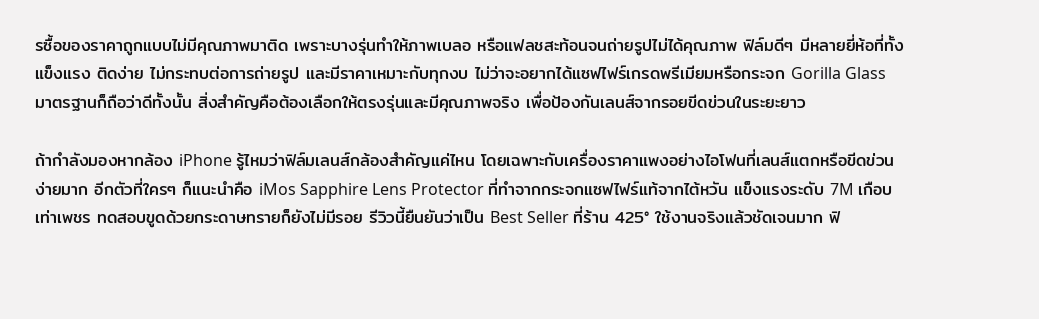รซื้อของราคาถูกแบบไม่มีคุณภาพมาติด เพราะบางรุ่นทำให้ภาพเบลอ หรือแฟลชสะท้อนจนถ่ายรูปไม่ได้คุณภาพ ฟิล์มดีๆ มีหลายยี่ห้อที่ทั้งแข็งแรง ติดง่าย ไม่กระทบต่อการถ่ายรูป และมีราคาเหมาะกับทุกงบ ไม่ว่าจะอยากได้แซฟไฟร์เกรดพรีเมียมหรือกระจก Gorilla Glass มาตรฐานก็ถือว่าดีทั้งนั้น สิ่งสำคัญคือต้องเลือกให้ตรงรุ่นและมีคุณภาพจริง เพื่อป้องกันเลนส์จากรอยขีดข่วนในระยะยาว

ถ้ากำลังมองหากล้อง iPhone รู้ไหมว่าฟิล์มเลนส์กล้องสำคัญแค่ไหน โดยเฉพาะกับเครื่องราคาแพงอย่างไอโฟนที่เลนส์แตกหรือขีดข่วนง่ายมาก อีกตัวที่ใครๆ ก็แนะนำคือ iMos Sapphire Lens Protector ที่ทำจากกระจกแซฟไฟร์แท้จากไต้หวัน แข็งแรงระดับ 7M เกือบเท่าเพชร ทดสอบขูดด้วยกระดาษทรายก็ยังไม่มีรอย รีวิวนี้ยืนยันว่าเป็น Best Seller ที่ร้าน 425° ใช้งานจริงแล้วชัดเจนมาก ฟิ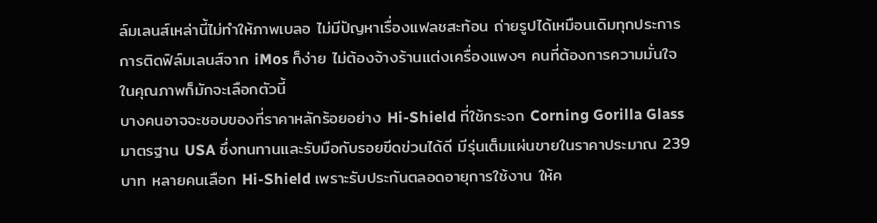ล์มเลนส์เหล่านี้ไม่ทำให้ภาพเบลอ ไม่มีปัญหาเรื่องแฟลชสะท้อน ถ่ายรูปได้เหมือนเดิมทุกประการ การติดฟิล์มเลนส์จาก iMos ก็ง่าย ไม่ต้องจ้างร้านแต่งเครื่องแพงๆ คนที่ต้องการความมั่นใจในคุณภาพก็มักจะเลือกตัวนี้
บางคนอาจจะชอบของที่ราคาหลักร้อยอย่าง Hi-Shield ที่ใช้กระจก Corning Gorilla Glass มาตรฐาน USA ซึ่งทนทานและรับมือกับรอยขีดข่วนได้ดี มีรุ่นเต็มแผ่นขายในราคาประมาณ 239 บาท หลายคนเลือก Hi-Shield เพราะรับประกันตลอดอายุการใช้งาน ให้ค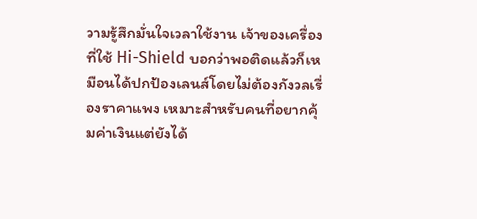วามรู้สึกมั่นใจเวลาใช้งาน เจ้าของเครื่องที่ใช้ Hi-Shield บอกว่าพอติดแล้วก็เหมือนได้ปกป้องเลนส์โดยไม่ต้องกังวลเรื่องราคาแพง เหมาะสำหรับคนที่อยากคุ้มค่าเงินแต่ยังได้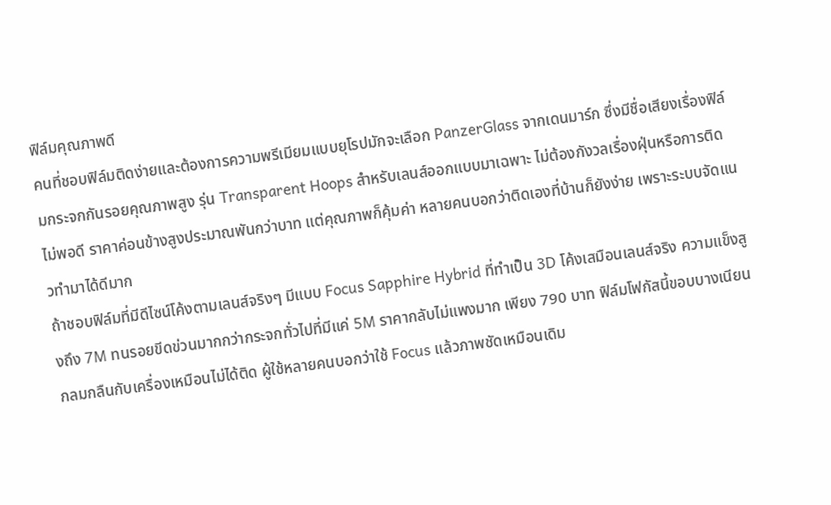ฟิล์มคุณภาพดี
คนที่ชอบฟิล์มติดง่ายและต้องการความพรีเมียมแบบยุโรปมักจะเลือก PanzerGlass จากเดนมาร์ก ซึ่งมีชื่อเสียงเรื่องฟิล์มกระจกกันรอยคุณภาพสูง รุ่น Transparent Hoops สำหรับเลนส์ออกแบบมาเฉพาะ ไม่ต้องกังวลเรื่องฝุ่นหรือการติดไม่พอดี ราคาค่อนข้างสูงประมาณพันกว่าบาท แต่คุณภาพก็คุ้มค่า หลายคนบอกว่าติดเองที่บ้านก็ยังง่าย เพราะระบบจัดแนวทำมาได้ดีมาก
ถ้าชอบฟิล์มที่มีดีไซน์โค้งตามเลนส์จริงๆ มีแบบ Focus Sapphire Hybrid ที่ทำเป็น 3D โค้งเสมือนเลนส์จริง ความแข็งสูงถึง 7M ทนรอยขีดข่วนมากกว่ากระจกทั่วไปที่มีแค่ 5M ราคากลับไม่แพงมาก เพียง 790 บาท ฟิล์มโฟกัสนี้ขอบบางเนียนกลมกลืนกับเครื่องเหมือนไม่ได้ติด ผู้ใช้หลายคนบอกว่าใช้ Focus แล้วภาพชัดเหมือนเดิม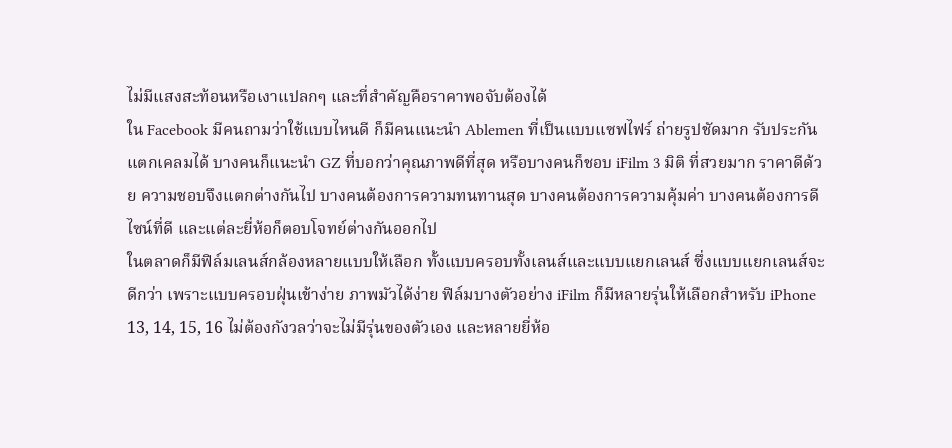ไม่มีแสงสะท้อนหรือเงาแปลกๆ และที่สำคัญคือราคาพอจับต้องได้
ใน Facebook มีคนถามว่าใช้แบบไหนดี ก็มีคนแนะนำ Ablemen ที่เป็นแบบแซฟไฟร์ ถ่ายรูปชัดมาก รับประกันแตกเคลมได้ บางคนก็แนะนำ GZ ที่บอกว่าคุณภาพดีที่สุด หรือบางคนก็ชอบ iFilm 3 มิติ ที่สวยมาก ราคาดีด้วย ความชอบจึงแตกต่างกันไป บางคนต้องการความทนทานสุด บางคนต้องการความคุ้มค่า บางคนต้องการดีไซน์ที่ดี และแต่ละยี่ห้อก็ตอบโจทย์ต่างกันออกไป
ในตลาดก็มีฟิล์มเลนส์กล้องหลายแบบให้เลือก ทั้งแบบครอบทั้งเลนส์และแบบแยกเลนส์ ซึ่งแบบแยกเลนส์จะดีกว่า เพราะแบบครอบฝุ่นเข้าง่าย ภาพมัวได้ง่าย ฟิล์มบางตัวอย่าง iFilm ก็มีหลายรุ่นให้เลือกสำหรับ iPhone 13, 14, 15, 16 ไม่ต้องกังวลว่าจะไม่มีรุ่นของตัวเอง และหลายยี่ห้อ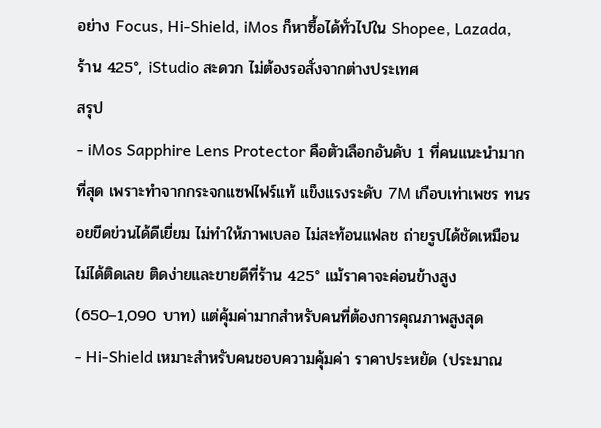อย่าง Focus, Hi-Shield, iMos ก็หาซื้อได้ทั่วไปใน Shopee, Lazada, ร้าน 425°, iStudio สะดวก ไม่ต้องรอสั่งจากต่างประเทศ
สรุป
- iMos Sapphire Lens Protector คือตัวเลือกอันดับ 1 ที่คนแนะนำมากที่สุด เพราะทำจากกระจกแซฟไฟร์แท้ แข็งแรงระดับ 7M เกือบเท่าเพชร ทนรอยขีดข่วนได้ดีเยี่ยม ไม่ทำให้ภาพเบลอ ไม่สะท้อนแฟลช ถ่ายรูปได้ชัดเหมือนไม่ได้ติดเลย ติดง่ายและขายดีที่ร้าน 425° แม้ราคาจะค่อนข้างสูง (650–1,090 บาท) แต่คุ้มค่ามากสำหรับคนที่ต้องการคุณภาพสูงสุด
- Hi-Shield เหมาะสำหรับคนชอบความคุ้มค่า ราคาประหยัด (ประมาณ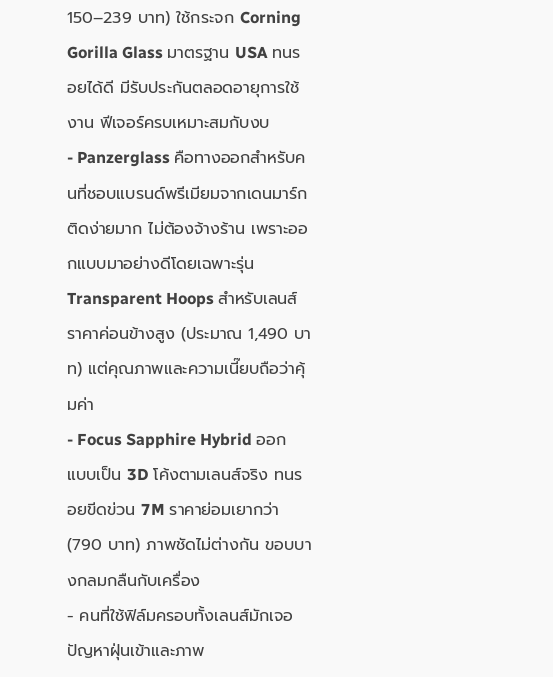150–239 บาท) ใช้กระจก Corning Gorilla Glass มาตรฐาน USA ทนรอยได้ดี มีรับประกันตลอดอายุการใช้งาน ฟีเจอร์ครบเหมาะสมกับงบ
- Panzerglass คือทางออกสำหรับคนที่ชอบแบรนด์พรีเมียมจากเดนมาร์ก ติดง่ายมาก ไม่ต้องจ้างร้าน เพราะออกแบบมาอย่างดีโดยเฉพาะรุ่น Transparent Hoops สำหรับเลนส์ ราคาค่อนข้างสูง (ประมาณ 1,490 บาท) แต่คุณภาพและความเนี๊ยบถือว่าคุ้มค่า
- Focus Sapphire Hybrid ออกแบบเป็น 3D โค้งตามเลนส์จริง ทนรอยขีดข่วน 7M ราคาย่อมเยากว่า (790 บาท) ภาพชัดไม่ต่างกัน ขอบบางกลมกลืนกับเครื่อง
- คนที่ใช้ฟิล์มครอบทั้งเลนส์มักเจอปัญหาฝุ่นเข้าและภาพ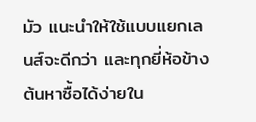มัว แนะนำให้ใช้แบบแยกเลนส์จะดีกว่า และทุกยี่ห้อข้างต้นหาซื้อได้ง่ายใน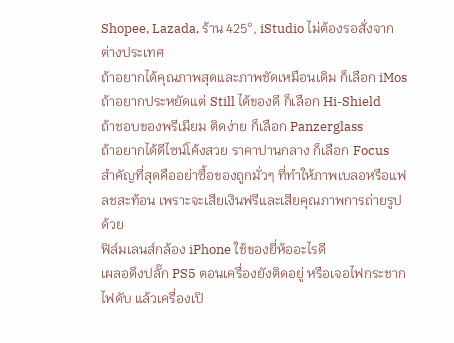Shopee, Lazada, ร้าน 425°, iStudio ไม่ต้องรอสั่งจากต่างประเทศ
ถ้าอยากได้คุณภาพสุดและภาพชัดเหมือนเดิม ก็เลือก iMos
ถ้าอยากประหยัดแต่ Still ได้ของดี ก็เลือก Hi-Shield
ถ้าชอบของพรีเมียม ติดง่าย ก็เลือก Panzerglass
ถ้าอยากได้ดีไซน์โค้งสวย ราคาปานกลาง ก็เลือก Focus
สำคัญที่สุดคืออย่าซื้อของถูกมั่วๆ ที่ทำให้ภาพเบลอหรือแฟลชสะท้อน เพราะจะเสียเงินฟรีและเสียคุณภาพการถ่ายรูปด้วย
ฟิล์มเลนส์กล้อง iPhone ใช้ของยี่ห้ออะไรดี
เผลอดึงปลั๊ก PS5 ตอนเครื่องยังติดอยู่ หรือเจอไฟกระชาก ไฟดับ แล้วเครื่องเปิ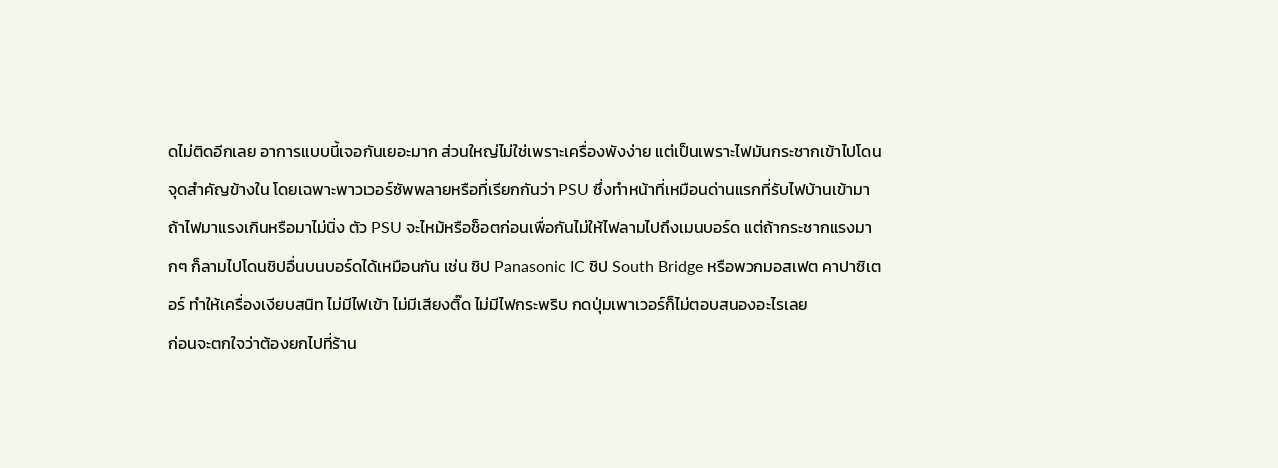ดไม่ติดอีกเลย อาการแบบนี้เจอกันเยอะมาก ส่วนใหญ่ไม่ใช่เพราะเครื่องพังง่าย แต่เป็นเพราะไฟมันกระชากเข้าไปโดนจุดสำคัญข้างใน โดยเฉพาะพาวเวอร์ซัพพลายหรือที่เรียกกันว่า PSU ซึ่งทำหน้าที่เหมือนด่านแรกที่รับไฟบ้านเข้ามา ถ้าไฟมาแรงเกินหรือมาไม่นิ่ง ตัว PSU จะไหม้หรือช็อตก่อนเพื่อกันไม่ให้ไฟลามไปถึงเมนบอร์ด แต่ถ้ากระชากแรงมากๆ ก็ลามไปโดนชิปอื่นบนบอร์ดได้เหมือนกัน เช่น ชิป Panasonic IC ชิป South Bridge หรือพวกมอสเฟต คาปาซิเตอร์ ทำให้เครื่องเงียบสนิท ไม่มีไฟเข้า ไม่มีเสียงติ๊ด ไม่มีไฟกระพริบ กดปุ่มเพาเวอร์ก็ไม่ตอบสนองอะไรเลย
ก่อนจะตกใจว่าต้องยกไปที่ร้าน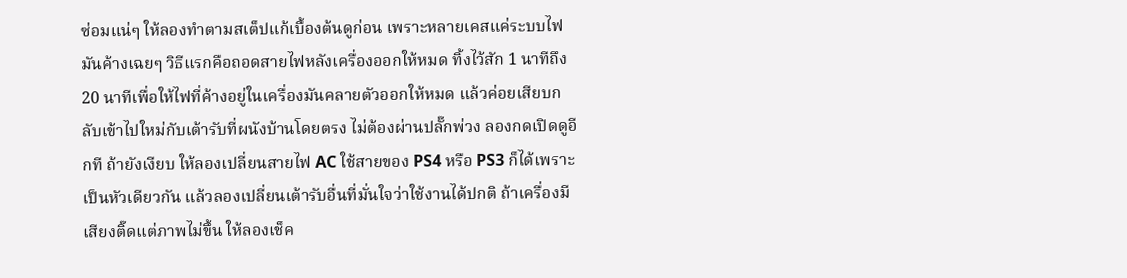ซ่อมแน่ๆ ให้ลองทำตามสเต็ปแก้เบื้องต้นดูก่อน เพราะหลายเคสแค่ระบบไฟมันค้างเฉยๆ วิธีแรกคือถอดสายไฟหลังเครื่องออกให้หมด ทิ้งไว้สัก 1 นาทีถึง 20 นาทีเพื่อให้ไฟที่ค้างอยู่ในเครื่องมันคลายตัวออกให้หมด แล้วค่อยเสียบกลับเข้าไปใหม่กับเต้ารับที่ผนังบ้านโดยตรง ไม่ต้องผ่านปลั๊กพ่วง ลองกดเปิดดูอีกที ถ้ายังเงียบ ให้ลองเปลี่ยนสายไฟ AC ใช้สายของ PS4 หรือ PS3 ก็ได้เพราะเป็นหัวเดียวกัน แล้วลองเปลี่ยนเต้ารับอื่นที่มั่นใจว่าใช้งานได้ปกติ ถ้าเครื่องมีเสียงติ๊ดแต่ภาพไม่ขึ้น ให้ลองเช็ค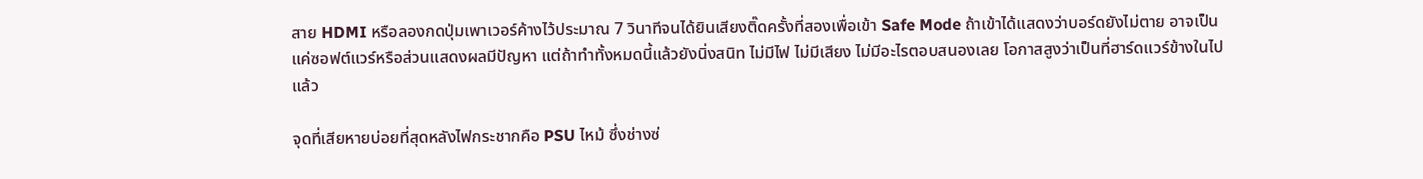สาย HDMI หรือลองกดปุ่มเพาเวอร์ค้างไว้ประมาณ 7 วินาทีจนได้ยินเสียงติ๊ดครั้งที่สองเพื่อเข้า Safe Mode ถ้าเข้าได้แสดงว่าบอร์ดยังไม่ตาย อาจเป็นแค่ซอฟต์แวร์หรือส่วนแสดงผลมีปัญหา แต่ถ้าทำทั้งหมดนี้แล้วยังนิ่งสนิท ไม่มีไฟ ไม่มีเสียง ไม่มีอะไรตอบสนองเลย โอกาสสูงว่าเป็นที่ฮาร์ดแวร์ข้างในไปแล้ว

จุดที่เสียหายบ่อยที่สุดหลังไฟกระชากคือ PSU ไหม้ ซึ่งช่างซ่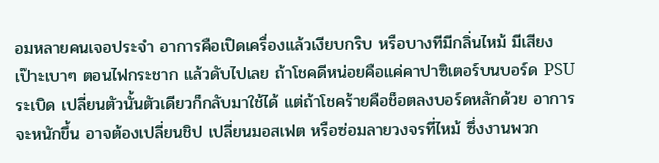อมหลายคนเจอประจำ อาการคือเปิดเครื่องแล้วเงียบกริบ หรือบางทีมีกลิ่นไหม้ มีเสียงเป๊าะเบาๆ ตอนไฟกระชาก แล้วดับไปเลย ถ้าโชคดีหน่อยคือแค่คาปาซิเตอร์บนบอร์ด PSU ระเบิด เปลี่ยนตัวนั้นตัวเดียวก็กลับมาใช้ได้ แต่ถ้าโชคร้ายคือช็อตลงบอร์ดหลักด้วย อาการจะหนักขึ้น อาจต้องเปลี่ยนชิป เปลี่ยนมอสเฟต หรือซ่อมลายวงจรที่ไหม้ ซึ่งงานพวก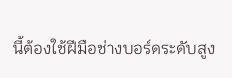นี้ต้องใช้ฝีมือช่างบอร์ดระดับสูง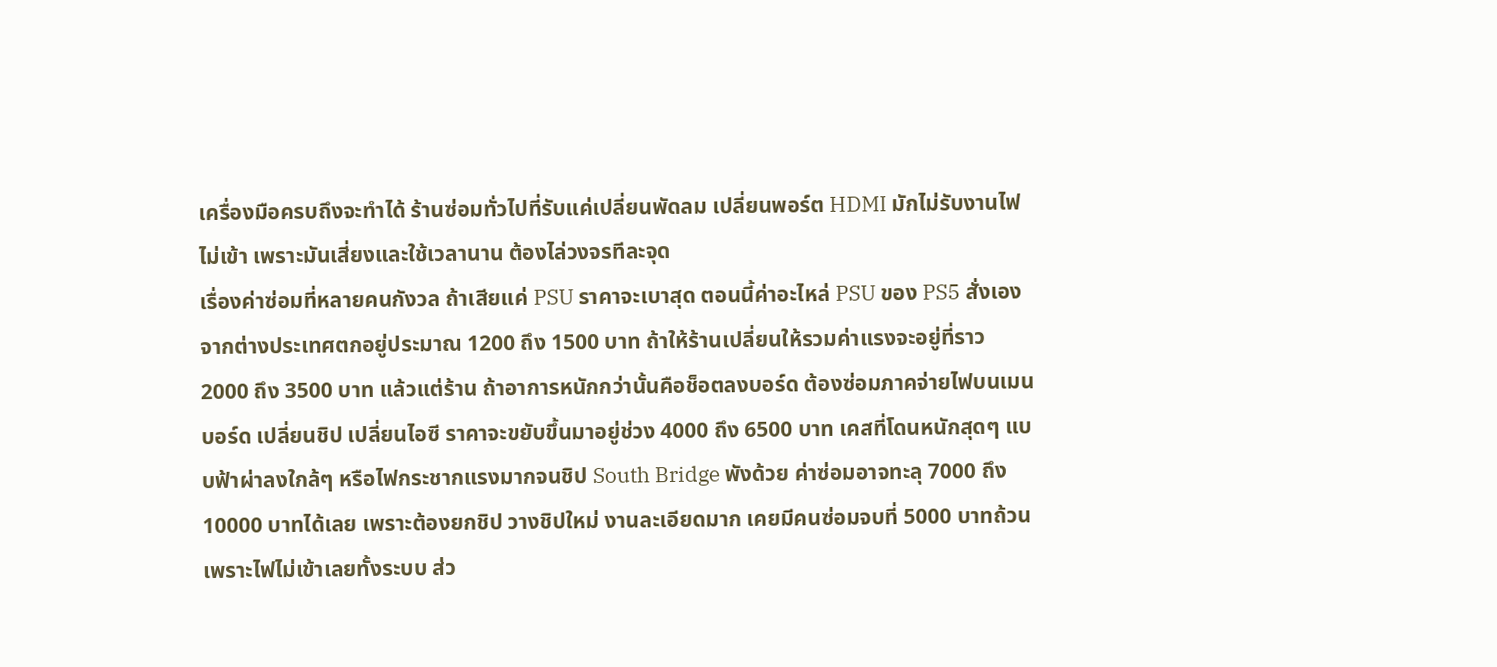เครื่องมือครบถึงจะทำได้ ร้านซ่อมทั่วไปที่รับแค่เปลี่ยนพัดลม เปลี่ยนพอร์ต HDMI มักไม่รับงานไฟไม่เข้า เพราะมันเสี่ยงและใช้เวลานาน ต้องไล่วงจรทีละจุด
เรื่องค่าซ่อมที่หลายคนกังวล ถ้าเสียแค่ PSU ราคาจะเบาสุด ตอนนี้ค่าอะไหล่ PSU ของ PS5 สั่งเองจากต่างประเทศตกอยู่ประมาณ 1200 ถึง 1500 บาท ถ้าให้ร้านเปลี่ยนให้รวมค่าแรงจะอยู่ที่ราว 2000 ถึง 3500 บาท แล้วแต่ร้าน ถ้าอาการหนักกว่านั้นคือช็อตลงบอร์ด ต้องซ่อมภาคจ่ายไฟบนเมนบอร์ด เปลี่ยนชิป เปลี่ยนไอซี ราคาจะขยับขึ้นมาอยู่ช่วง 4000 ถึง 6500 บาท เคสที่โดนหนักสุดๆ แบบฟ้าผ่าลงใกล้ๆ หรือไฟกระชากแรงมากจนชิป South Bridge พังด้วย ค่าซ่อมอาจทะลุ 7000 ถึง 10000 บาทได้เลย เพราะต้องยกชิป วางชิปใหม่ งานละเอียดมาก เคยมีคนซ่อมจบที่ 5000 บาทถ้วนเพราะไฟไม่เข้าเลยทั้งระบบ ส่ว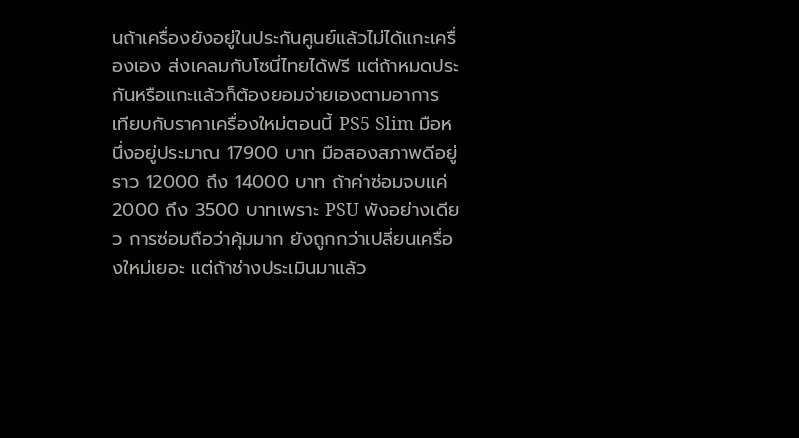นถ้าเครื่องยังอยู่ในประกันศูนย์แล้วไม่ได้แกะเครื่องเอง ส่งเคลมกับโซนี่ไทยได้ฟรี แต่ถ้าหมดประกันหรือแกะแล้วก็ต้องยอมจ่ายเองตามอาการ
เทียบกับราคาเครื่องใหม่ตอนนี้ PS5 Slim มือหนึ่งอยู่ประมาณ 17900 บาท มือสองสภาพดีอยู่ราว 12000 ถึง 14000 บาท ถ้าค่าซ่อมจบแค่ 2000 ถึง 3500 บาทเพราะ PSU พังอย่างเดียว การซ่อมถือว่าคุ้มมาก ยังถูกกว่าเปลี่ยนเครื่องใหม่เยอะ แต่ถ้าช่างประเมินมาแล้ว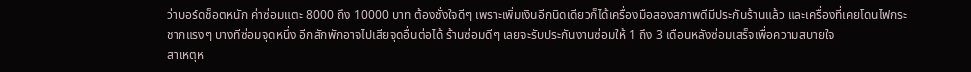ว่าบอร์ดช็อตหนัก ค่าซ่อมแตะ 8000 ถึง 10000 บาท ต้องชั่งใจดีๆ เพราะเพิ่มเงินอีกนิดเดียวก็ได้เครื่องมือสองสภาพดีมีประกันร้านแล้ว และเครื่องที่เคยโดนไฟกระชากแรงๆ บางทีซ่อมจุดหนึ่ง อีกสักพักอาจไปเสียจุดอื่นต่อได้ ร้านซ่อมดีๆ เลยจะรับประกันงานซ่อมให้ 1 ถึง 3 เดือนหลังซ่อมเสร็จเพื่อความสบายใจ
สาเหตุห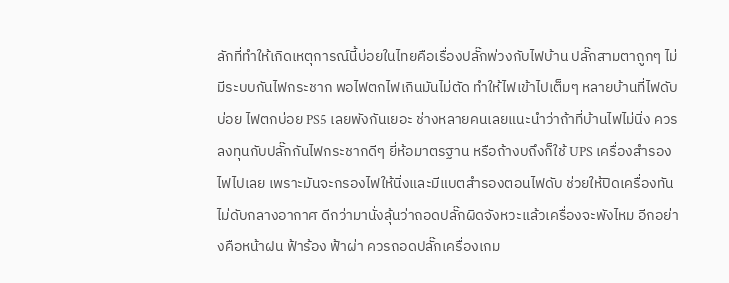ลักที่ทำให้เกิดเหตุการณ์นี้บ่อยในไทยคือเรื่องปลั๊กพ่วงกับไฟบ้าน ปลั๊กสามตาถูกๆ ไม่มีระบบกันไฟกระชาก พอไฟตกไฟเกินมันไม่ตัด ทำให้ไฟเข้าไปเต็มๆ หลายบ้านที่ไฟดับบ่อย ไฟตกบ่อย PS5 เลยพังกันเยอะ ช่างหลายคนเลยแนะนำว่าถ้าที่บ้านไฟไม่นิ่ง ควรลงทุนกับปลั๊กกันไฟกระชากดีๆ ยี่ห้อมาตรฐาน หรือถ้างบถึงก็ใช้ UPS เครื่องสำรองไฟไปเลย เพราะมันจะกรองไฟให้นิ่งและมีแบตสำรองตอนไฟดับ ช่วยให้ปิดเครื่องทัน ไม่ดับกลางอากาศ ดีกว่ามานั่งลุ้นว่าถอดปลั๊กผิดจังหวะแล้วเครื่องจะพังไหม อีกอย่างคือหน้าฝน ฟ้าร้อง ฟ้าผ่า ควรถอดปลั๊กเครื่องเกม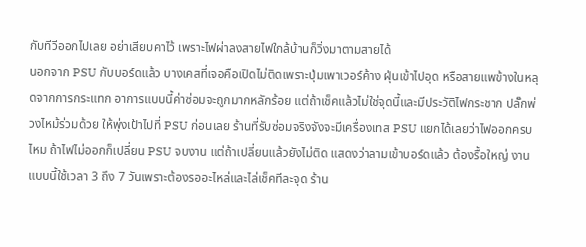กับทีวีออกไปเลย อย่าเสียบคาไว้ เพราะไฟผ่าลงสายไฟใกล้บ้านก็วิ่งมาตามสายได้
นอกจาก PSU กับบอร์ดแล้ว บางเคสที่เจอคือเปิดไม่ติดเพราะปุ่มเพาเวอร์ค้าง ฝุ่นเข้าไปอุด หรือสายแพข้างในหลุดจากการกระแทก อาการแบบนี้ค่าซ่อมจะถูกมากหลักร้อย แต่ถ้าเช็คแล้วไม่ใช่จุดนี้และมีประวัติไฟกระชาก ปลั๊กพ่วงไหม้ร่วมด้วย ให้พุ่งเป้าไปที่ PSU ก่อนเลย ร้านที่รับซ่อมจริงจังจะมีเครื่องเทส PSU แยกได้เลยว่าไฟออกครบไหม ถ้าไฟไม่ออกก็เปลี่ยน PSU จบงาน แต่ถ้าเปลี่ยนแล้วยังไม่ติด แสดงว่าลามเข้าบอร์ดแล้ว ต้องรื้อใหญ่ งานแบบนี้ใช้เวลา 3 ถึง 7 วันเพราะต้องรออะไหล่และไล่เช็คทีละจุด ร้าน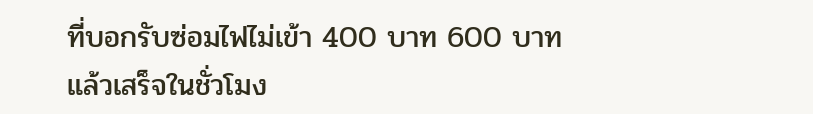ที่บอกรับซ่อมไฟไม่เข้า 400 บาท 600 บาทแล้วเสร็จในชั่วโมง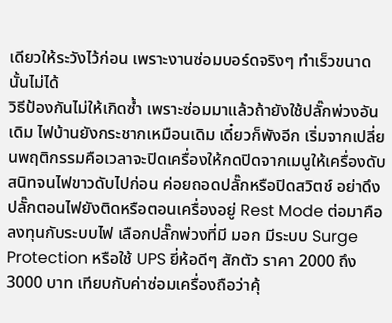เดียวให้ระวังไว้ก่อน เพราะงานซ่อมบอร์ดจริงๆ ทำเร็วขนาดนั้นไม่ได้
วิธีป้องกันไม่ให้เกิดซ้ำ เพราะซ่อมมาแล้วถ้ายังใช้ปลั๊กพ่วงอันเดิม ไฟบ้านยังกระชากเหมือนเดิม เดี๋ยวก็พังอีก เริ่มจากเปลี่ยนพฤติกรรมคือเวลาจะปิดเครื่องให้กดปิดจากเมนูให้เครื่องดับสนิทจนไฟขาวดับไปก่อน ค่อยถอดปลั๊กหรือปิดสวิตช์ อย่าดึงปลั๊กตอนไฟยังติดหรือตอนเครื่องอยู่ Rest Mode ต่อมาคือลงทุนกับระบบไฟ เลือกปลั๊กพ่วงที่มี มอก มีระบบ Surge Protection หรือใช้ UPS ยี่ห้อดีๆ สักตัว ราคา 2000 ถึง 3000 บาท เทียบกับค่าซ่อมเครื่องถือว่าคุ้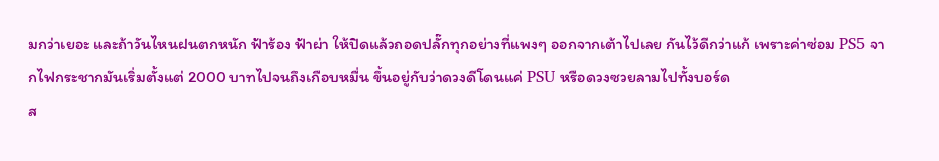มกว่าเยอะ และถ้าวันไหนฝนตกหนัก ฟ้าร้อง ฟ้าผ่า ให้ปิดแล้วถอดปลั๊กทุกอย่างที่แพงๆ ออกจากเต้าไปเลย กันไว้ดีกว่าแก้ เพราะค่าซ่อม PS5 จากไฟกระชากมันเริ่มตั้งแต่ 2000 บาทไปจนถึงเกือบหมื่น ขึ้นอยู่กับว่าดวงดีโดนแค่ PSU หรือดวงซวยลามไปทั้งบอร์ด
ส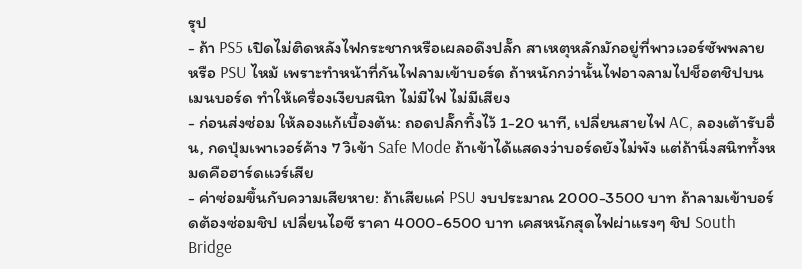รุป
- ถ้า PS5 เปิดไม่ติดหลังไฟกระชากหรือเผลอดึงปลั๊ก สาเหตุหลักมักอยู่ที่พาวเวอร์ซัพพลาย หรือ PSU ไหม้ เพราะทำหน้าที่กันไฟลามเข้าบอร์ด ถ้าหนักกว่านั้นไฟอาจลามไปช็อตชิปบนเมนบอร์ด ทำให้เครื่องเงียบสนิท ไม่มีไฟ ไม่มีเสียง
- ก่อนส่งซ่อม ให้ลองแก้เบื้องต้น: ถอดปลั๊กทิ้งไว้ 1-20 นาที, เปลี่ยนสายไฟ AC, ลองเต้ารับอื่น, กดปุ่มเพาเวอร์ค้าง 7 วิเข้า Safe Mode ถ้าเข้าได้แสดงว่าบอร์ดยังไม่พัง แต่ถ้านิ่งสนิททั้งหมดคือฮาร์ดแวร์เสีย
- ค่าซ่อมขึ้นกับความเสียหาย: ถ้าเสียแค่ PSU งบประมาณ 2000-3500 บาท ถ้าลามเข้าบอร์ดต้องซ่อมชิป เปลี่ยนไอซี ราคา 4000-6500 บาท เคสหนักสุดไฟผ่าแรงๆ ชิป South Bridge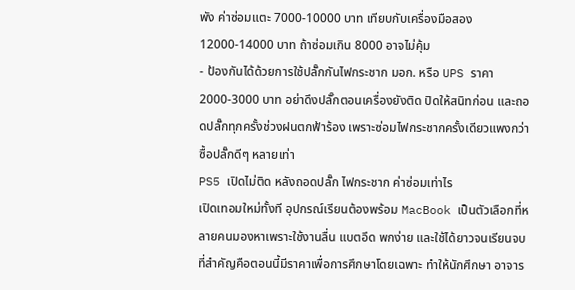พัง ค่าซ่อมแตะ 7000-10000 บาท เทียบกับเครื่องมือสอง 12000-14000 บาท ถ้าซ่อมเกิน 8000 อาจไม่คุ้ม
- ป้องกันได้ด้วยการใช้ปลั๊กกันไฟกระชาก มอก. หรือ UPS ราคา 2000-3000 บาท อย่าดึงปลั๊กตอนเครื่องยังติด ปิดให้สนิทก่อน และถอดปลั๊กทุกครั้งช่วงฝนตกฟ้าร้อง เพราะซ่อมไฟกระชากครั้งเดียวแพงกว่าซื้อปลั๊กดีๆ หลายเท่า
PS5 เปิดไม่ติด หลังถอดปลั๊ก ไฟกระชาก ค่าซ่อมเท่าไร
เปิดเทอมใหม่ทั้งที อุปกรณ์เรียนต้องพร้อม MacBook เป็นตัวเลือกที่หลายคนมองหาเพราะใช้งานลื่น แบตอึด พกง่าย และใช้ได้ยาวจนเรียนจบ ที่สำคัญคือตอนนี้มีราคาเพื่อการศึกษาโดยเฉพาะ ทำให้นักศึกษา อาจาร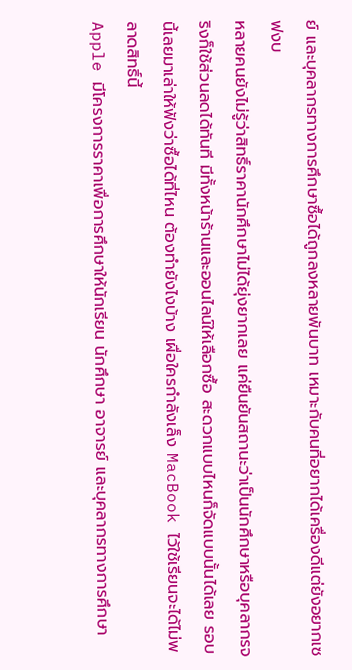ย์ และบุคลากรทางการศึกษาซื้อได้ถูกลงหลายพันบาท เหมาะกับคนที่อยากได้เครื่องดีแต่ยังอยากเซฟงบ
หลายคนยังไม่รู้ว่าสิทธิ์ราคานักศึกษาไม่ได้ยุ่งยากเลย แค่ยืนยันสถานะว่าเป็นนักศึกษาหรือบุคลากรจริงก็ใช้ส่วนลดได้ทันที มีทั้งหน้าร้านและออนไลน์ให้เลือกซื้อ สะดวกแบบไหนก็จัดแบบนั้นได้เลย รอบนี้เลยมาเล่าให้ฟังว่าซื้อได้ที่ไหน ต้องทำยังไงบ้าง เผื่อใครกำลังเล็ง MacBook ไว้ใช้เรียนจะได้ไม่พลาดสิทธิ์นี้
Apple มีโครงการราคาเพื่อการศึกษาให้นักเรียน นักศึกษา อาจารย์ และบุคลากรทางการศึกษา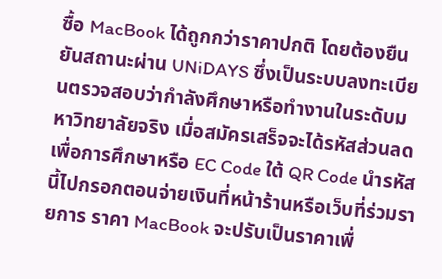ซื้อ MacBook ได้ถูกกว่าราคาปกติ โดยต้องยืนยันสถานะผ่าน UNiDAYS ซึ่งเป็นระบบลงทะเบียนตรวจสอบว่ากำลังศึกษาหรือทำงานในระดับมหาวิทยาลัยจริง เมื่อสมัครเสร็จจะได้รหัสส่วนลดเพื่อการศึกษาหรือ EC Code ใต้ QR Code นำรหัสนี้ไปกรอกตอนจ่ายเงินที่หน้าร้านหรือเว็บที่ร่วมรายการ ราคา MacBook จะปรับเป็นราคาเพื่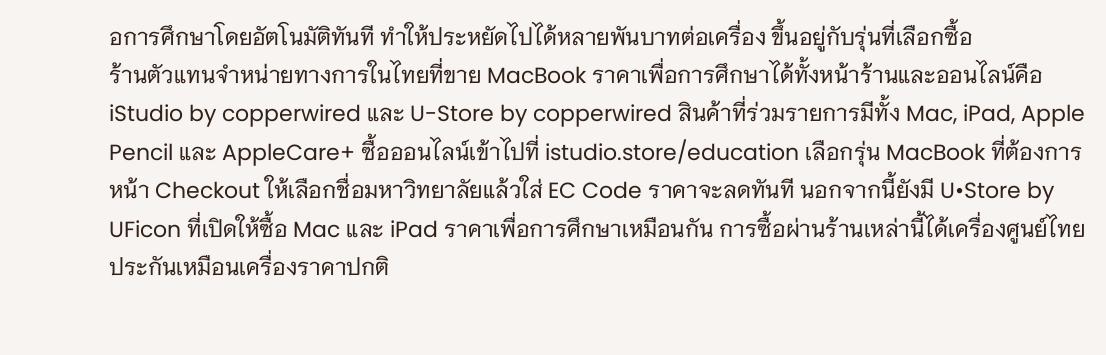อการศึกษาโดยอัตโนมัติทันที ทำให้ประหยัดไปได้หลายพันบาทต่อเครื่อง ขึ้นอยู่กับรุ่นที่เลือกซื้อ
ร้านตัวแทนจำหน่ายทางการในไทยที่ขาย MacBook ราคาเพื่อการศึกษาได้ทั้งหน้าร้านและออนไลน์คือ iStudio by copperwired และ U-Store by copperwired สินค้าที่ร่วมรายการมีทั้ง Mac, iPad, Apple Pencil และ AppleCare+ ซื้อออนไลน์เข้าไปที่ istudio.store/education เลือกรุ่น MacBook ที่ต้องการ หน้า Checkout ให้เลือกชื่อมหาวิทยาลัยแล้วใส่ EC Code ราคาจะลดทันที นอกจากนี้ยังมี U•Store by UFicon ที่เปิดให้ซื้อ Mac และ iPad ราคาเพื่อการศึกษาเหมือนกัน การซื้อผ่านร้านเหล่านี้ได้เครื่องศูนย์ไทย ประกันเหมือนเครื่องราคาปกติ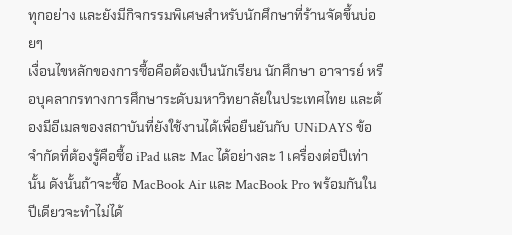ทุกอย่าง และยังมีกิจกรรมพิเศษสำหรับนักศึกษาที่ร้านจัดขึ้นบ่อยๆ
เงื่อนไขหลักของการซื้อคือต้องเป็นนักเรียน นักศึกษา อาจารย์ หรือบุคลากรทางการศึกษาระดับมหาวิทยาลัยในประเทศไทย และต้องมีอีเมลของสถาบันที่ยังใช้งานได้เพื่อยืนยันกับ UNiDAYS ข้อจำกัดที่ต้องรู้คือซื้อ iPad และ Mac ได้อย่างละ 1 เครื่องต่อปีเท่านั้น ดังนั้นถ้าจะซื้อ MacBook Air และ MacBook Pro พร้อมกันในปีเดียวจะทำไม่ได้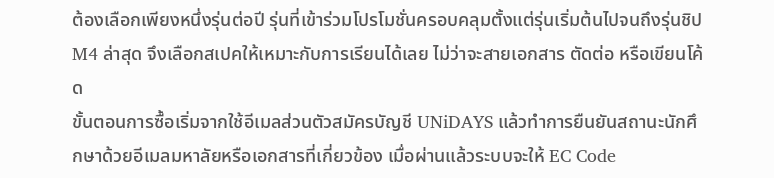ต้องเลือกเพียงหนึ่งรุ่นต่อปี รุ่นที่เข้าร่วมโปรโมชั่นครอบคลุมตั้งแต่รุ่นเริ่มต้นไปจนถึงรุ่นชิป M4 ล่าสุด จึงเลือกสเปคให้เหมาะกับการเรียนได้เลย ไม่ว่าจะสายเอกสาร ตัดต่อ หรือเขียนโค้ด
ขั้นตอนการซื้อเริ่มจากใช้อีเมลส่วนตัวสมัครบัญชี UNiDAYS แล้วทำการยืนยันสถานะนักศึกษาด้วยอีเมลมหาลัยหรือเอกสารที่เกี่ยวข้อง เมื่อผ่านแล้วระบบจะให้ EC Code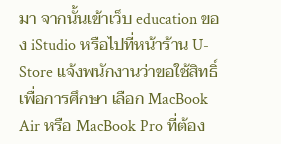มา จากนั้นเข้าเว็บ education ของ iStudio หรือไปที่หน้าร้าน U-Store แจ้งพนักงานว่าขอใช้สิทธิ์เพื่อการศึกษา เลือก MacBook Air หรือ MacBook Pro ที่ต้อง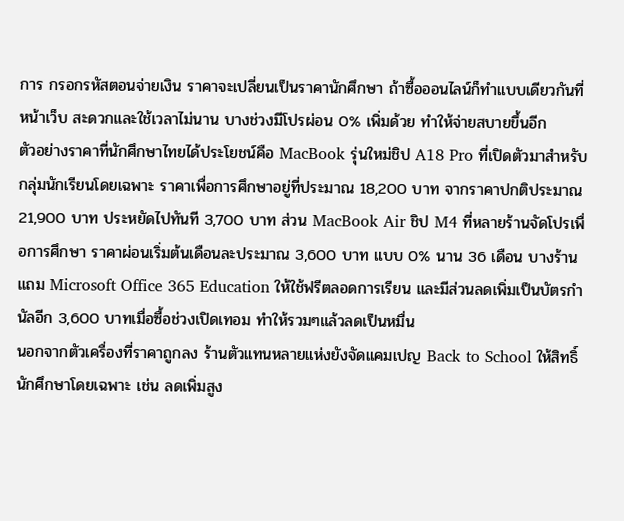การ กรอกรหัสตอนจ่ายเงิน ราคาจะเปลี่ยนเป็นราคานักศึกษา ถ้าซื้อออนไลน์ก็ทำแบบเดียวกันที่หน้าเว็บ สะดวกและใช้เวลาไม่นาน บางช่วงมีโปรผ่อน 0% เพิ่มด้วย ทำให้จ่ายสบายขึ้นอีก
ตัวอย่างราคาที่นักศึกษาไทยได้ประโยชน์คือ MacBook รุ่นใหม่ชิป A18 Pro ที่เปิดตัวมาสำหรับกลุ่มนักเรียนโดยเฉพาะ ราคาเพื่อการศึกษาอยู่ที่ประมาณ 18,200 บาท จากราคาปกติประมาณ 21,900 บาท ประหยัดไปทันที 3,700 บาท ส่วน MacBook Air ชิป M4 ที่หลายร้านจัดโปรเพื่อการศึกษา ราคาผ่อนเริ่มต้นเดือนละประมาณ 3,600 บาท แบบ 0% นาน 36 เดือน บางร้านแถม Microsoft Office 365 Education ให้ใช้ฟรีตลอดการเรียน และมีส่วนลดเพิ่มเป็นบัตรกำนัลอีก 3,600 บาทเมื่อซื้อช่วงเปิดเทอม ทำให้รวมๆแล้วลดเป็นหมื่น
นอกจากตัวเครื่องที่ราคาถูกลง ร้านตัวแทนหลายแห่งยังจัดแคมเปญ Back to School ให้สิทธิ์นักศึกษาโดยเฉพาะ เช่น ลดเพิ่มสูง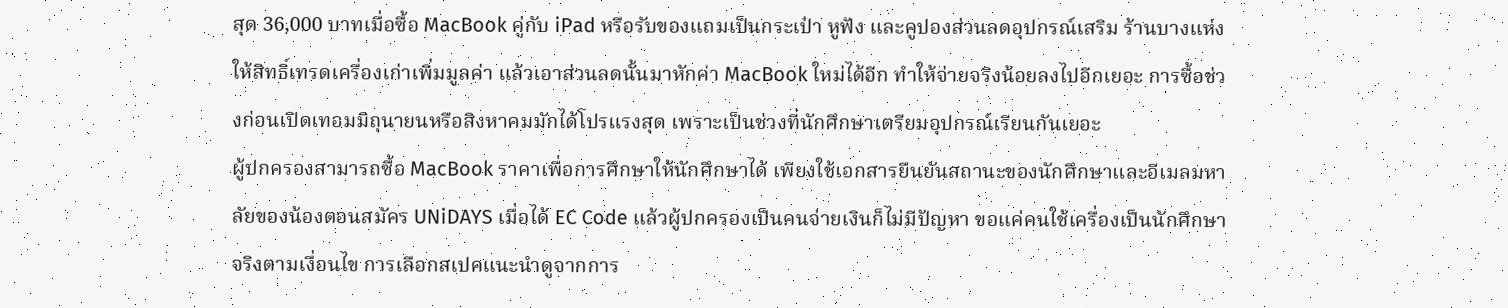สุด 36,000 บาทเมื่อซื้อ MacBook คู่กับ iPad หรือรับของแถมเป็นกระเป๋า หูฟัง และคูปองส่วนลดอุปกรณ์เสริม ร้านบางแห่งให้สิทธิ์เทรดเครื่องเก่าเพิ่มมูลค่า แล้วเอาส่วนลดนั้นมาหักค่า MacBook ใหม่ได้อีก ทำให้จ่ายจริงน้อยลงไปอีกเยอะ การซื้อช่วงก่อนเปิดเทอมมิถุนายนหรือสิงหาคมมักได้โปรแรงสุด เพราะเป็นช่วงที่นักศึกษาเตรียมอุปกรณ์เรียนกันเยอะ
ผู้ปกครองสามารถซื้อ MacBook ราคาเพื่อการศึกษาให้นักศึกษาได้ เพียงใช้เอกสารยืนยันสถานะของนักศึกษาและอีเมลมหาลัยของน้องตอนสมัคร UNiDAYS เมื่อได้ EC Code แล้วผู้ปกครองเป็นคนจ่ายเงินก็ไม่มีปัญหา ขอแค่คนใช้เครื่องเป็นนักศึกษาจริงตามเงื่อนไข การเลือกสเปคแนะนำดูจากการ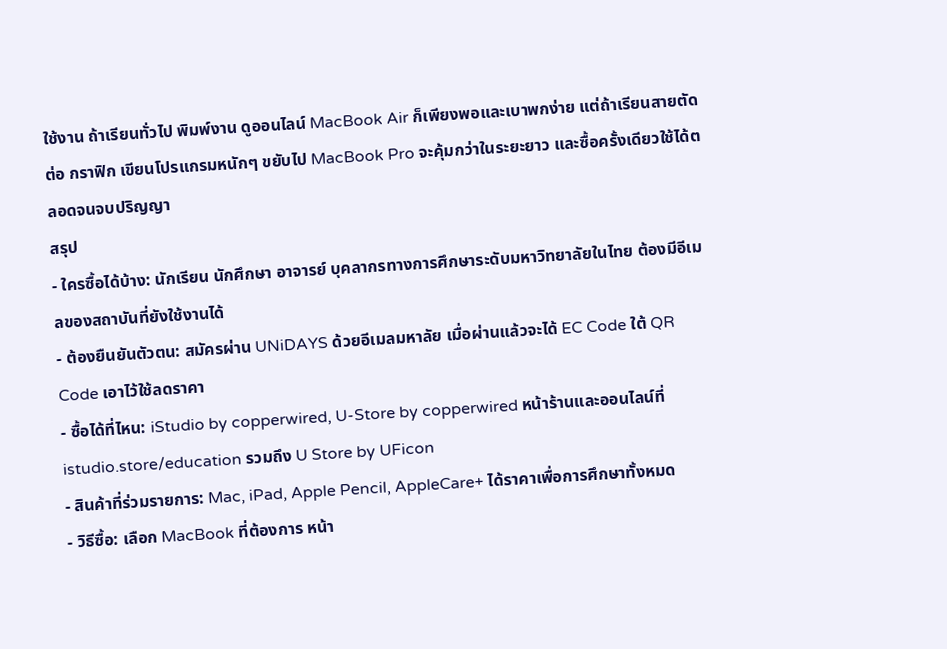ใช้งาน ถ้าเรียนทั่วไป พิมพ์งาน ดูออนไลน์ MacBook Air ก็เพียงพอและเบาพกง่าย แต่ถ้าเรียนสายตัดต่อ กราฟิก เขียนโปรแกรมหนักๆ ขยับไป MacBook Pro จะคุ้มกว่าในระยะยาว และซื้อครั้งเดียวใช้ได้ตลอดจนจบปริญญา
สรุป
- ใครซื้อได้บ้าง: นักเรียน นักศึกษา อาจารย์ บุคลากรทางการศึกษาระดับมหาวิทยาลัยในไทย ต้องมีอีเมลของสถาบันที่ยังใช้งานได้
- ต้องยืนยันตัวตน: สมัครผ่าน UNiDAYS ด้วยอีเมลมหาลัย เมื่อผ่านแล้วจะได้ EC Code ใต้ QR Code เอาไว้ใช้ลดราคา
- ซื้อได้ที่ไหน: iStudio by copperwired, U-Store by copperwired หน้าร้านและออนไลน์ที่ istudio.store/education รวมถึง U Store by UFicon
- สินค้าที่ร่วมรายการ: Mac, iPad, Apple Pencil, AppleCare+ ได้ราคาเพื่อการศึกษาทั้งหมด
- วิธีซื้อ: เลือก MacBook ที่ต้องการ หน้า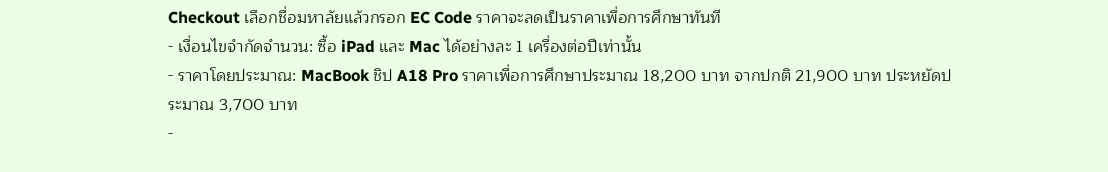Checkout เลือกชื่อมหาลัยแล้วกรอก EC Code ราคาจะลดเป็นราคาเพื่อการศึกษาทันที
- เงื่อนไขจำกัดจำนวน: ซื้อ iPad และ Mac ได้อย่างละ 1 เครื่องต่อปีเท่านั้น
- ราคาโดยประมาณ: MacBook ชิป A18 Pro ราคาเพื่อการศึกษาประมาณ 18,200 บาท จากปกติ 21,900 บาท ประหยัดประมาณ 3,700 บาท
-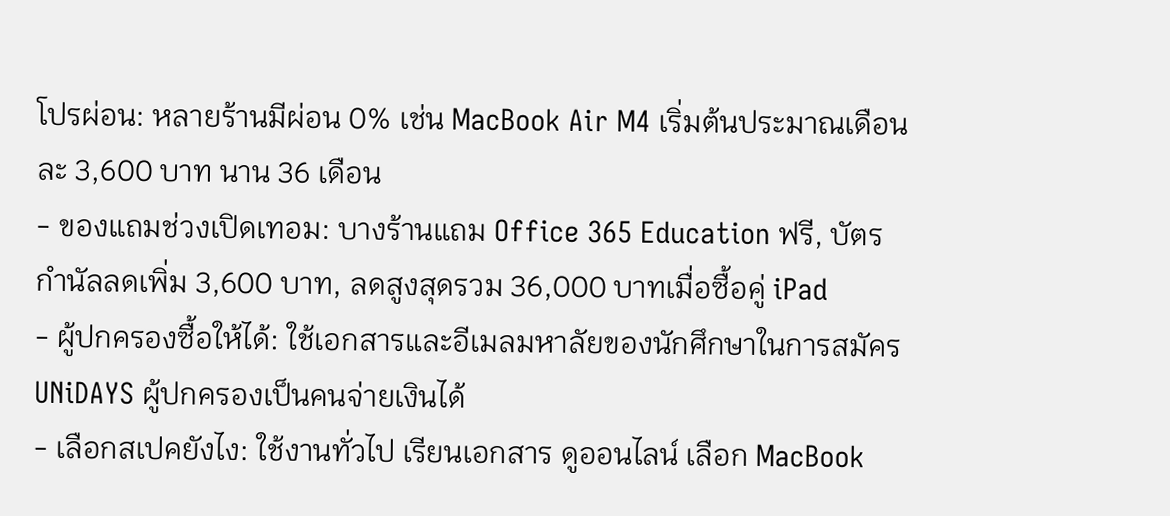โปรผ่อน: หลายร้านมีผ่อน 0% เช่น MacBook Air M4 เริ่มต้นประมาณเดือนละ 3,600 บาท นาน 36 เดือน
- ของแถมช่วงเปิดเทอม: บางร้านแถม Office 365 Education ฟรี, บัตรกำนัลลดเพิ่ม 3,600 บาท, ลดสูงสุดรวม 36,000 บาทเมื่อซื้อคู่ iPad
- ผู้ปกครองซื้อให้ได้: ใช้เอกสารและอีเมลมหาลัยของนักศึกษาในการสมัคร UNiDAYS ผู้ปกครองเป็นคนจ่ายเงินได้
- เลือกสเปคยังไง: ใช้งานทั่วไป เรียนเอกสาร ดูออนไลน์ เลือก MacBook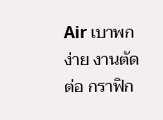Air เบาพกง่าย งานตัดต่อ กราฟิก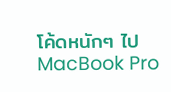โค้ดหนักๆ ไป MacBook Pro